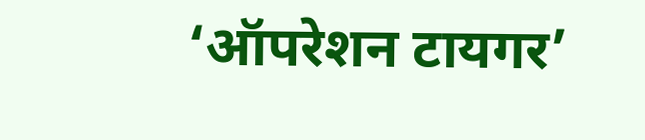‘ऑपरेशन टायगर’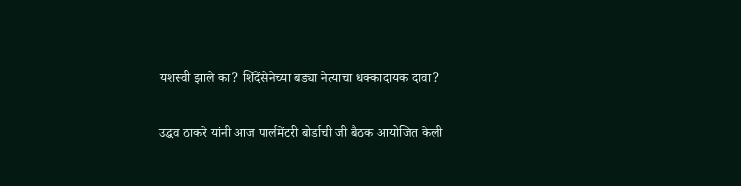यशस्वी झाले का? शिंदेंसेनेच्या बड्या नेत्याचा धक्कादायक दावा?

उद्धव ठाकरे यांनी आज पार्लमेंटरी बोर्डाची जी बैठक आयोजित केली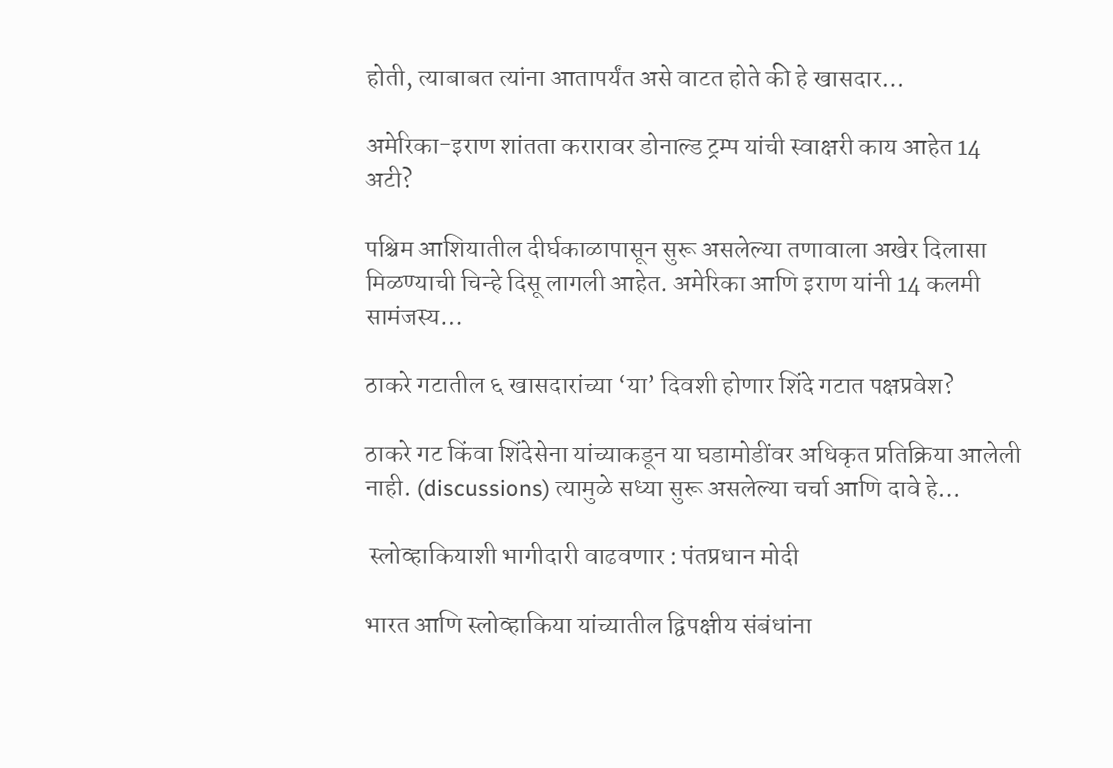होती, त्याबाबत त्यांना आतापर्यंत असे वाटत होते की हे खासदार…

अमेरिका-इराण शांतता करारावर डोनाल्ड ट्रम्प यांची स्वाक्षरी काय आहेत 14 अटी?

पश्चिम आशियातील दीर्घकाळापासून सुरू असलेल्या तणावाला अखेर दिलासा मिळण्याची चिन्हे दिसू लागली आहेत. अमेरिका आणि इराण यांनी 14 कलमी सामंजस्य…

ठाकरे गटातील ६ खासदारांच्या ‘या’ दिवशी होणार शिंदे गटात पक्षप्रवेश?

ठाकरे गट किंवा शिंदेसेना यांच्याकडून या घडामोडींवर अधिकृत प्रतिक्रिया आलेली नाही. (discussions) त्यामुळे सध्या सुरू असलेल्या चर्चा आणि दावे हे…

 स्लोव्हाकियाशी भागीदारी वाढवणार : पंतप्रधान मोदी

भारत आणि स्लोव्हाकिया यांच्यातील द्विपक्षीय संबंधांना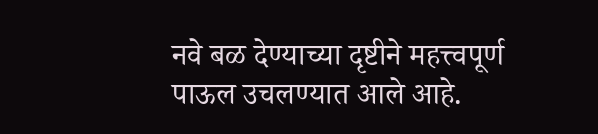नवे बळ देण्याच्या दृष्टीने महत्त्वपूर्ण पाऊल उचलण्यात आले आहे.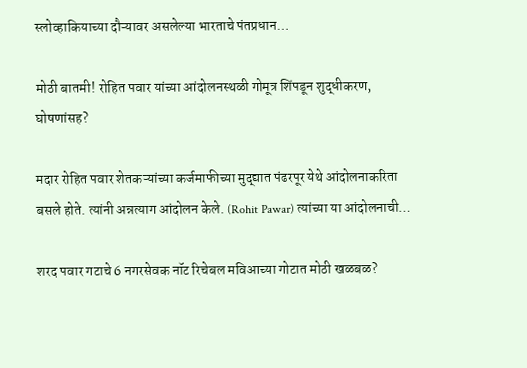स्लोव्हाकियाच्या दौऱ्यावर असलेल्या भारताचे पंतप्रधान…

मोठी बातमी! रोहित पवार यांच्या आंदोलनस्थळी गोमूत्र शिंपडून शुद्धीकरण, घोषणांसह?

मदार रोहित पवार शेतकऱ्यांच्या कर्जमाफीच्या मुद्द्यात पंढरपूर येथे आंदोलनाकरिता बसले होते. त्यांनी अन्नत्याग आंदोलन केले. (Rohit Pawar) त्यांच्या या आंदोलनाची…

शरद पवार गटाचे 6 नगरसेवक नॉट रिचेबल मविआच्या गोटात मोठी खळबळ?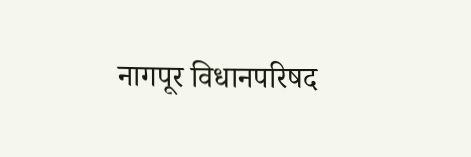नागपूर विधानपरिषद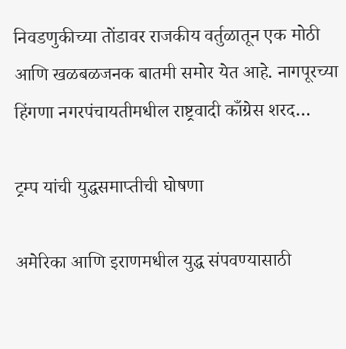निवडणुकीच्या तोंडावर राजकीय वर्तुळातून एक मोठी आणि खळबळजनक बातमी समोर येत आहे. नागपूरच्या हिंगणा नगरपंचायतीमधील राष्ट्रवादी काँग्रेस शरद…

ट्रम्प यांची युद्धसमाप्तीची घोषणा

अमेरिका आणि इराणमधील युद्ध संपवण्यासाठी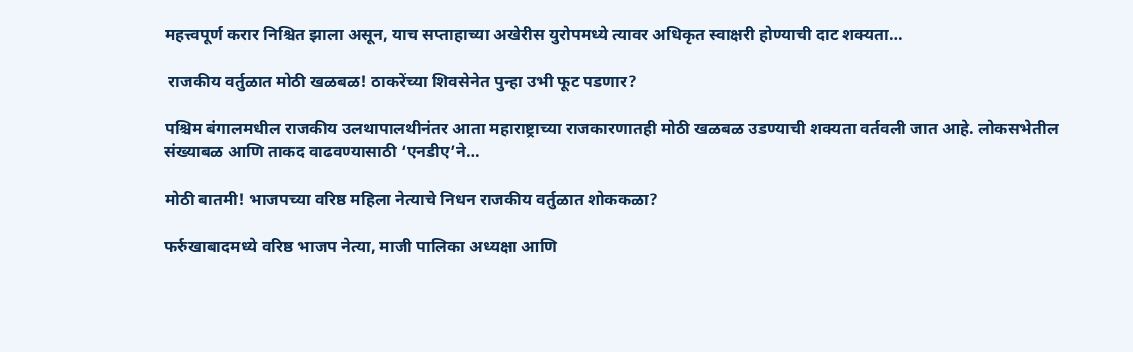महत्त्वपूर्ण करार निश्चित झाला असून, याच सप्ताहाच्या अखेरीस युरोपमध्ये त्यावर अधिकृत स्वाक्षरी होण्याची दाट शक्यता…

 राजकीय वर्तुळात मोठी खळबळ! ठाकरेंच्या शिवसेनेत पुन्हा उभी फूट पडणार?

पश्चिम बंगालमधील राजकीय उलथापालथीनंतर आता महाराष्ट्राच्या राजकारणातही मोठी खळबळ उडण्याची शक्यता वर्तवली जात आहे. लोकसभेतील संख्याबळ आणि ताकद वाढवण्यासाठी ‘एनडीए’ने…

मोठी बातमी! भाजपच्या वरिष्ठ महिला नेत्याचे निधन राजकीय वर्तुळात शोककळा?

फर्रुखाबादमध्ये वरिष्ठ भाजप नेत्या, माजी पालिका अध्यक्षा आणि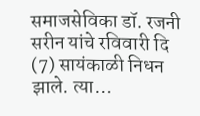समाजसेविका डॉ. रजनी सरीन यांचे रविवारी दि (7) सायंकाळी निधन झाले. त्या…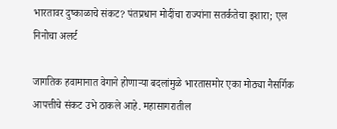भारतावर दुष्काळाचे संकट? पंतप्रधान मोदींचा राज्यांना सतर्कतेचा इशारा; एल निनोचा अलर्ट

जागतिक हवामानात वेगाने होणाऱ्या बदलांमुळे भारतासमोर एका मोठ्या नैसर्गिक आपत्तीचे संकट उभे ठाकले आहे. महासागरातील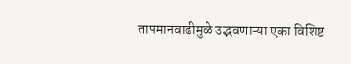तापमानवाढीमुळे उद्भवणाऱ्या एका विशिष्ट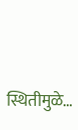स्थितीमुळे…